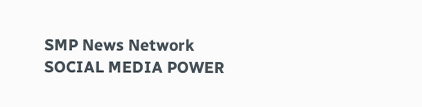SMP News Network
SOCIAL MEDIA POWER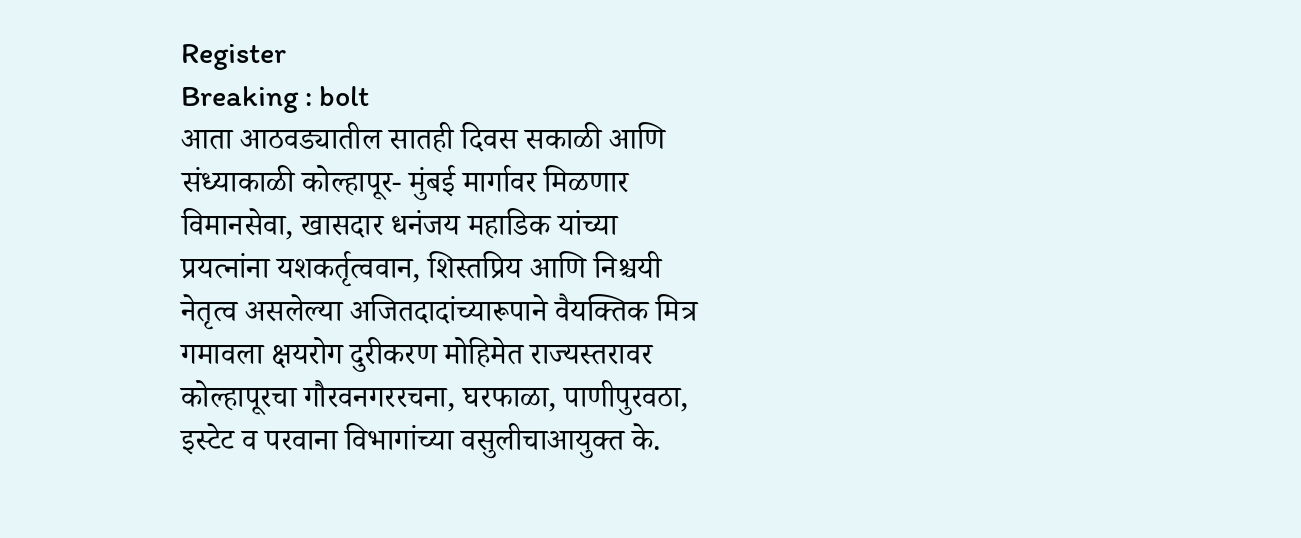Register
Breaking : bolt
आता आठवड्यातील सातही दिवस सकाळी आणि संध्याकाळी कोल्हापूर- मुंबई मार्गावर मिळणार विमानसेवा, खासदार धनंजय महाडिक यांच्या प्रयत्नांना यशकर्तृत्ववान, शिस्तप्रिय आणि निश्चयी नेतृत्व असलेल्या अजितदादांच्यारूपाने वैयक्तिक मित्र गमावला क्षयरोग दुरीकरण मोहिमेत राज्यस्तरावर कोल्हापूरचा गौरवनगररचना, घरफाळा, पाणीपुरवठा, इस्टेट व परवाना विभागांच्या वसुलीचाआयुक्त के.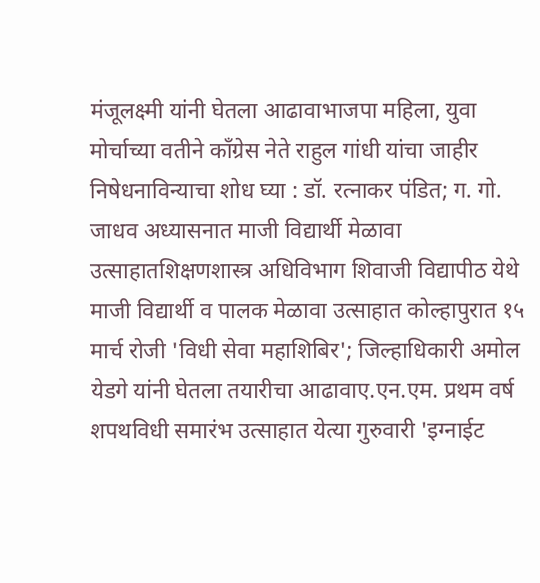मंजूलक्ष्मी यांनी घेतला आढावाभाजपा महिला, युवा मोर्चाच्या वतीने काँग्रेस नेते राहुल गांधी यांचा जाहीर निषेधनाविन्याचा शोध घ्या : डॉ. रत्नाकर पंडित; ग. गो. जाधव अध्यासनात माजी विद्यार्थी मेळावा उत्साहातशिक्षणशास्त्र अधिविभाग शिवाजी विद्यापीठ येथे माजी विद्यार्थी व पालक मेळावा उत्साहात कोल्हापुरात १५ मार्च रोजी 'विधी सेवा महाशिबिर'; जिल्हाधिकारी अमोल येडगे यांनी घेतला तयारीचा आढावाए.एन.एम. प्रथम वर्ष शपथविधी समारंभ उत्साहात येत्या गुरुवारी 'इग्नाईट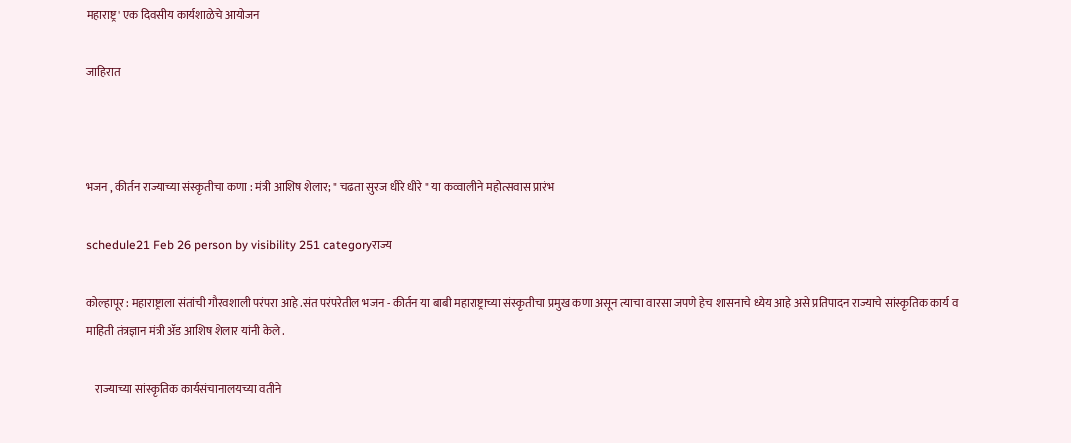महाराष्ट्र' एक दिवसीय कार्यशाळेचे आयोजन

जाहिरात



भजन , कीर्तन राज्याच्या संस्कृतीचा कणा : मंत्री आशिष शेलार; " चढता सुरज धीरे धीरे " या कव्वालीने महोत्सवास प्रारंभ

schedule21 Feb 26 person by visibility 251 categoryराज्य

कोल्हापूर : महाराष्ट्राला संतांची गौरवशाली परंपरा आहे .संत परंपरेतील भजन - कीर्तन या बाबी महाराष्ट्राच्या संस्कृतीचा प्रमुख कणा असून त्याचा वारसा जपणे हेच शासनाचे ध्येय आहे असे प्रतिपादन राज्याचे सांस्कृतिक कार्य व माहिती तंत्रज्ञान मंत्री ॲड आशिष शेलार यांनी केले .

    राज्याच्या सांस्कृतिक कार्यसंचानालयच्या वतीने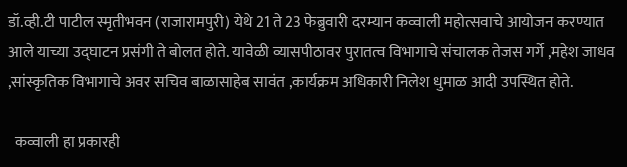डॉ.व्ही.टी पाटील स्मृतीभवन (राजारामपुरी) येथे 21 ते 23 फेब्रुवारी दरम्यान कव्वाली महोत्सवाचे आयोजन करण्यात आले याच्या उद्घाटन प्रसंगी ते बोलत होते. यावेळी व्यासपीठावर पुरातत्व विभागाचे संचालक तेजस गर्गे ,महेश जाधव ,सांस्कृतिक विभागाचे अवर सचिव बाळासाहेब सावंत ,कार्यक्रम अधिकारी निलेश धुमाळ आदी उपस्थित होते.

  कव्वाली हा प्रकारही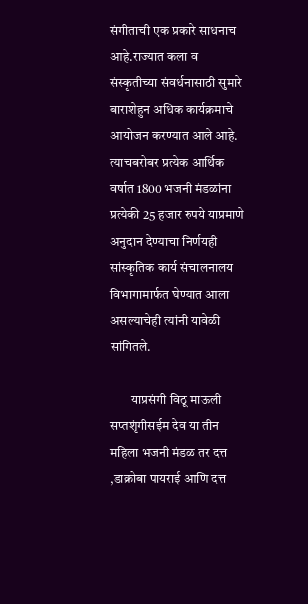संगीताची एक प्रकारे साधनाच आहे.राज्यात कला व संस्कृतीच्या संवर्धनासाठी सुमारे बाराशेहुन अधिक कार्यक्रमाचे आयोजन करण्यात आले आहे. त्याचबरोबर प्रत्येक आर्थिक वर्षात 1800 भजनी मंडळांना प्रत्येकी 25 हजार रुपये याप्रमाणे अनुदान देण्याचा निर्णयही सांस्कृतिक कार्य संचालनालय विभागामार्फत घेण्यात आला असल्याचेही त्यांनी यावेळी सांगितले.

        याप्रसंगी विठू माऊली सप्तशृंगीसईम देव या तीन महिला भजनी मंडळ तर दत्त ,डाक्रोबा पायराई आणि दत्त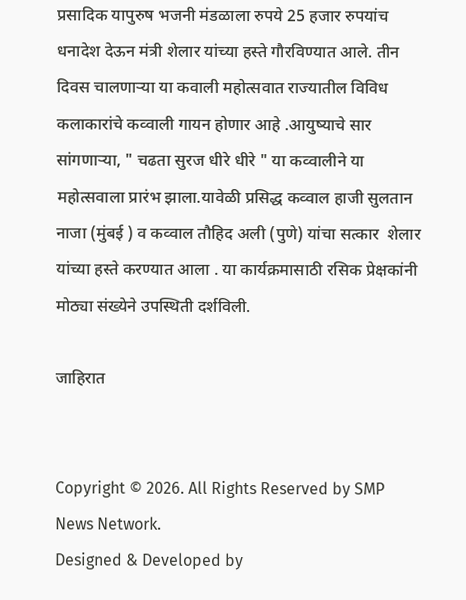प्रसादिक यापुरुष भजनी मंडळाला रुपये 25 हजार रुपयांच धनादेश देऊन मंत्री शेलार यांच्या हस्ते गौरविण्यात आले. तीन दिवस चालणाऱ्या या कवाली महोत्सवात राज्यातील विविध कलाकारांचे कव्वाली गायन होणार आहे .आयुष्याचे सार सांगणाऱ्या, " चढता सुरज धीरे धीरे " या कव्वालीने या महोत्सवाला प्रारंभ झाला.यावेळी प्रसिद्ध कव्वाल हाजी सुलतान नाजा (मुंबई ) व कव्वाल तौहिद अली (पुणे) यांचा सत्कार  शेलार यांच्या हस्ते करण्यात आला . या कार्यक्रमासाठी रसिक प्रेक्षकांनी मोठ्या संख्येने उपस्थिती दर्शविली.

जाहिरात


Copyright © 2026. All Rights Reserved by SMP News Network.
Designed & Developed by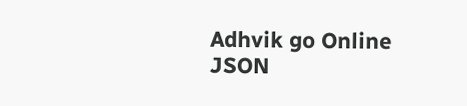Adhvik go Online
JSON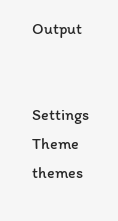Output


Settings
Theme
themes